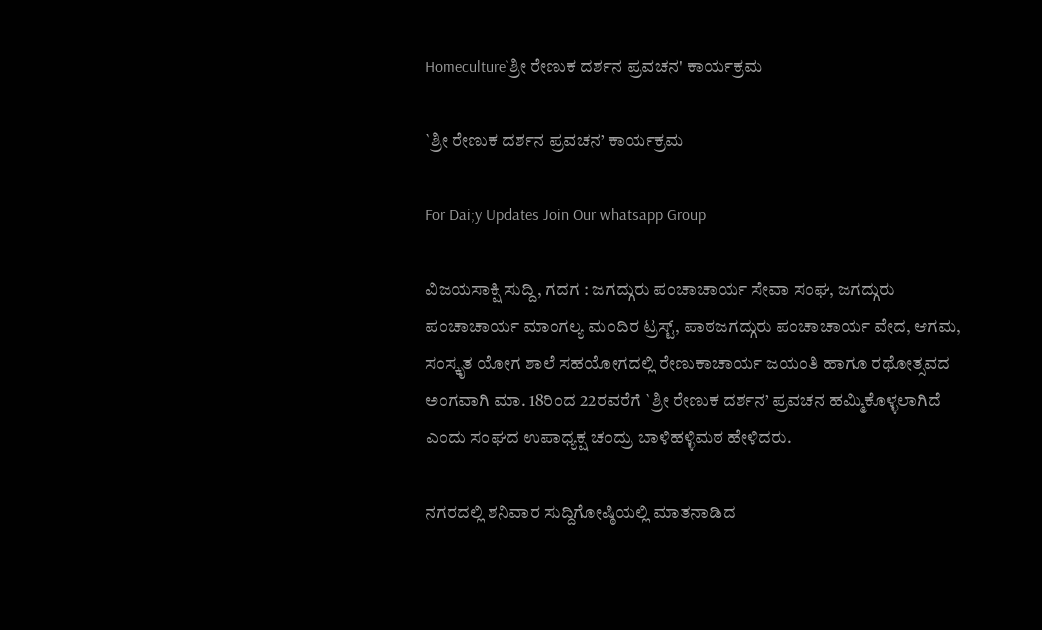Homeculture`ಶ್ರೀ ರೇಣುಕ ದರ್ಶನ ಪ್ರವಚನ' ಕಾರ್ಯಕ್ರಮ

`ಶ್ರೀ ರೇಣುಕ ದರ್ಶನ ಪ್ರವಚನ’ ಕಾರ್ಯಕ್ರಮ

For Dai;y Updates Join Our whatsapp Group

ವಿಜಯಸಾಕ್ಷಿ ಸುದ್ದಿ, ಗದಗ : ಜಗದ್ಗುರು ಪಂಚಾಚಾರ್ಯ ಸೇವಾ ಸಂಘ, ಜಗದ್ಗುರು ಪಂಚಾಚಾರ್ಯ ಮಾಂಗಲ್ಯ ಮಂದಿರ ಟ್ರಸ್ಟ್, ಪಾಠಜಗದ್ಗುರು ಪಂಚಾಚಾರ್ಯ ವೇದ, ಆಗಮ, ಸಂಸ್ಕೃತ ಯೋಗ ಶಾಲೆ ಸಹಯೋಗದಲ್ಲಿ ರೇಣುಕಾಚಾರ್ಯ ಜಯಂತಿ ಹಾಗೂ ರಥೋತ್ಸವದ ಅಂಗವಾಗಿ ಮಾ. 18ರಿಂದ 22ರವರೆಗೆ `ಶ್ರೀ ರೇಣುಕ ದರ್ಶನ’ ಪ್ರವಚನ ಹಮ್ಮಿಕೊಳ್ಳಲಾಗಿದೆ ಎಂದು ಸಂಘದ ಉಪಾಧ್ಯಕ್ಷ ಚಂದ್ರು ಬಾಳಿಹಳ್ಳಿಮಠ ಹೇಳಿದರು.

ನಗರದಲ್ಲಿ ಶನಿವಾರ ಸುದ್ದಿಗೋಷ್ಠಿಯಲ್ಲಿ ಮಾತನಾಡಿದ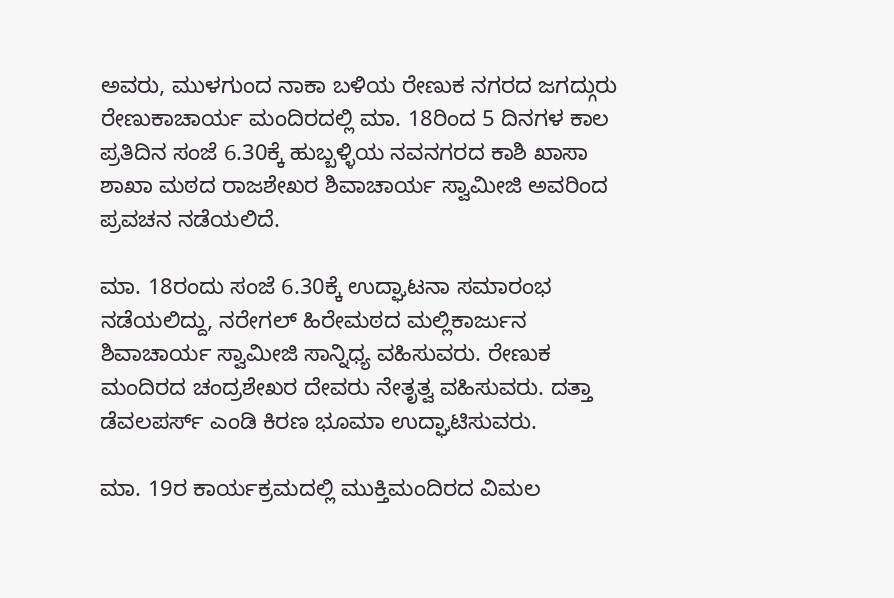ಅವರು, ಮುಳಗುಂದ ನಾಕಾ ಬಳಿಯ ರೇಣುಕ ನಗರದ ಜಗದ್ಗುರು ರೇಣುಕಾಚಾರ್ಯ ಮಂದಿರದಲ್ಲಿ ಮಾ. 18ರಿಂದ 5 ದಿನಗಳ ಕಾಲ ಪ್ರತಿದಿನ ಸಂಜೆ 6.30ಕ್ಕೆ ಹುಬ್ಬಳ್ಳಿಯ ನವನಗರದ ಕಾಶಿ ಖಾಸಾ ಶಾಖಾ ಮಠದ ರಾಜಶೇಖರ ಶಿವಾಚಾರ್ಯ ಸ್ವಾಮೀಜಿ ಅವರಿಂದ ಪ್ರವಚನ ನಡೆಯಲಿದೆ.

ಮಾ. 18ರಂದು ಸಂಜೆ 6.30ಕ್ಕೆ ಉದ್ಘಾಟನಾ ಸಮಾರಂಭ ನಡೆಯಲಿದ್ದು, ನರೇಗಲ್ ಹಿರೇಮಠದ ಮಲ್ಲಿಕಾರ್ಜುನ ಶಿವಾಚಾರ್ಯ ಸ್ವಾಮೀಜಿ ಸಾನ್ನಿಧ್ಯ ವಹಿಸುವರು. ರೇಣುಕ ಮಂದಿರದ ಚಂದ್ರಶೇಖರ ದೇವರು ನೇತೃತ್ವ ವಹಿಸುವರು. ದತ್ತಾ ಡೆವಲಪರ್ಸ್ ಎಂಡಿ ಕಿರಣ ಭೂಮಾ ಉದ್ಘಾಟಿಸುವರು.

ಮಾ. 19ರ ಕಾರ್ಯಕ್ರಮದಲ್ಲಿ ಮುಕ್ತಿಮಂದಿರದ ವಿಮಲ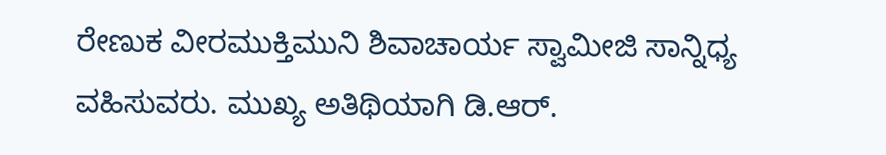ರೇಣುಕ ವೀರಮುಕ್ತಿಮುನಿ ಶಿವಾಚಾರ್ಯ ಸ್ವಾಮೀಜಿ ಸಾನ್ನಿಧ್ಯ ವಹಿಸುವರು. ಮುಖ್ಯ ಅತಿಥಿಯಾಗಿ ಡಿ.ಆರ್.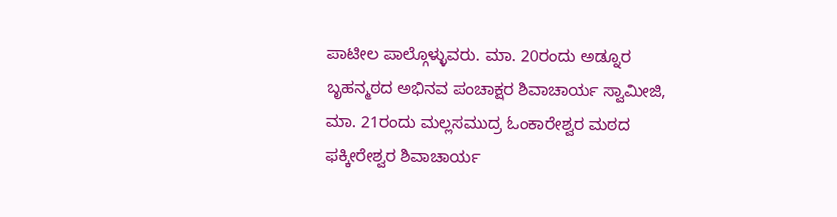ಪಾಟೀಲ ಪಾಲ್ಗೊಳ್ಳುವರು. ಮಾ. 20ರಂದು ಅಡ್ನೂರ ಬೃಹನ್ಮಠದ ಅಭಿನವ ಪಂಚಾಕ್ಷರ ಶಿವಾಚಾರ್ಯ ಸ್ವಾಮೀಜಿ, ಮಾ. 21ರಂದು ಮಲ್ಲಸಮುದ್ರ ಓಂಕಾರೇಶ್ವರ ಮಠದ ಫಕ್ಕೀರೇಶ್ವರ ಶಿವಾಚಾರ್ಯ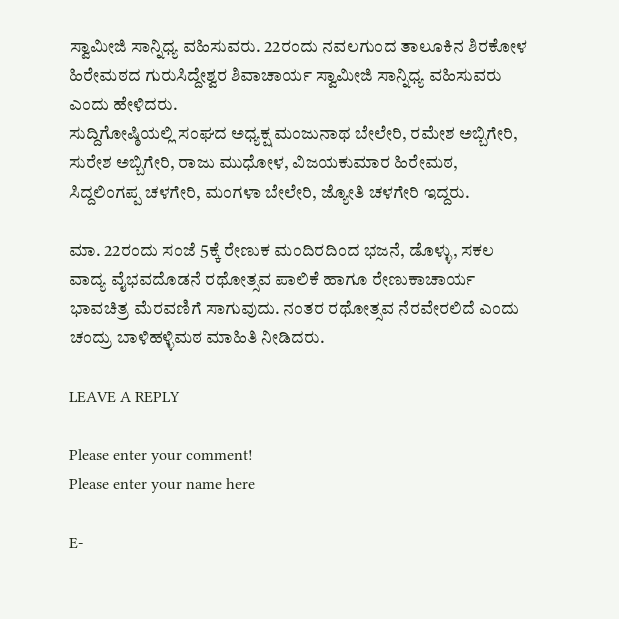ಸ್ವಾಮೀಜಿ ಸಾನ್ನಿಧ್ಯ ವಹಿಸುವರು. 22ರಂದು ನವಲಗುಂದ ತಾಲೂಕಿನ ಶಿರಕೋಳ ಹಿರೇಮಠದ ಗುರುಸಿದ್ದೇಶ್ವರ ಶಿವಾಚಾರ್ಯ ಸ್ವಾಮೀಜಿ ಸಾನ್ನಿಧ್ಯ ವಹಿಸುವರು ಎಂದು ಹೇಳಿದರು.
ಸುದ್ದಿಗೋಷ್ಠಿಯಲ್ಲಿ ಸಂಘದ ಅಧ್ಯಕ್ಷ ಮಂಜುನಾಥ ಬೇಲೇರಿ, ರಮೇಶ ಅಬ್ಬಿಗೇರಿ, ಸುರೇಶ ಅಬ್ಬಿಗೇರಿ, ರಾಜು ಮುಧೋಳ, ವಿಜಯಕುಮಾರ ಹಿರೇಮಠ, ಸಿದ್ದಲಿಂಗಪ್ಪ ಚಳಗೇರಿ, ಮಂಗಳಾ ಬೇಲೇರಿ, ಜ್ಯೋತಿ ಚಳಗೇರಿ ಇದ್ದರು.

ಮಾ. 22ರಂದು ಸಂಜೆ 5ಕ್ಕೆ ರೇಣುಕ ಮಂದಿರದಿಂದ ಭಜನೆ, ಡೊಳ್ಳು, ಸಕಲ ವಾದ್ಯ ವೈಭವದೊಡನೆ ರಥೋತ್ಸವ ಪಾಲಿಕೆ ಹಾಗೂ ರೇಣುಕಾಚಾರ್ಯ ಭಾವಚಿತ್ರ ಮೆರವಣಿಗೆ ಸಾಗುವುದು. ನಂತರ ರಥೋತ್ಸವ ನೆರವೇರಲಿದೆ ಎಂದು ಚಂದ್ರು ಬಾಳಿಹಳ್ಳಿಮಠ ಮಾಹಿತಿ ನೀಡಿದರು.

LEAVE A REPLY

Please enter your comment!
Please enter your name here

E-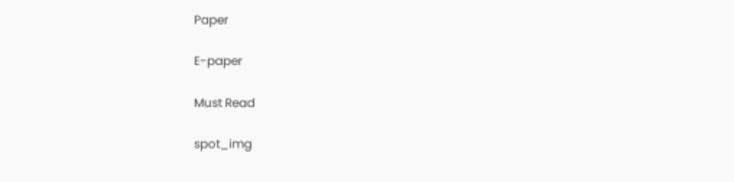Paper

E-paper

Must Read

spot_img